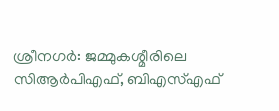ശ്രീനഗർ: ജമ്മുകശ്മീരിലെ സിആർപിഎഫ്, ബിഎസ്എഫ്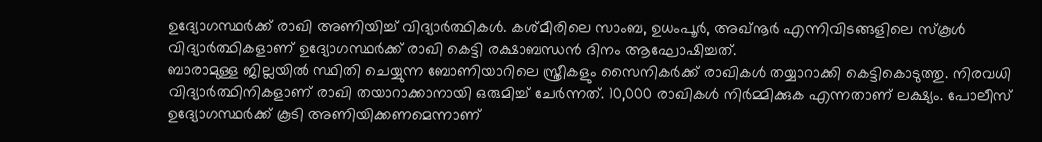ഉദ്യോഗസ്ഥർക്ക് രാഖി അണിയിച്ച് വിദ്യാർത്ഥികൾ. കശ്മീരിലെ സാംബ, ഉധംപൂർ, അഖ്നൂർ എന്നിവിടങ്ങളിലെ സ്കൂൾ വിദ്യാർത്ഥികളാണ് ഉദ്യോഗസ്ഥർക്ക് രാഖി കെട്ടി രക്ഷാബന്ധൻ ദിനം ആഘോഷിച്ചത്.
ബാരാമുള്ള ജില്ലയിൽ സ്ഥിതി ചെയ്യുന്ന ബോണിയാറിലെ സ്ത്രീകളും സൈനികർക്ക് രാഖികൾ തയ്യാറാക്കി കെട്ടികൊടുത്തു. നിരവധി വിദ്യാർത്ഥിനികളാണ് രാഖി തയാറാക്കാനായി ഒരുമിച്ച് ചേർന്നത്. 10,000 രാഖികൾ നിർമ്മിക്കുക എന്നതാണ് ലക്ഷ്യം. പോലീസ് ഉദ്യോഗസ്ഥർക്ക് കൂടി അണിയിക്കണമെന്നാണ്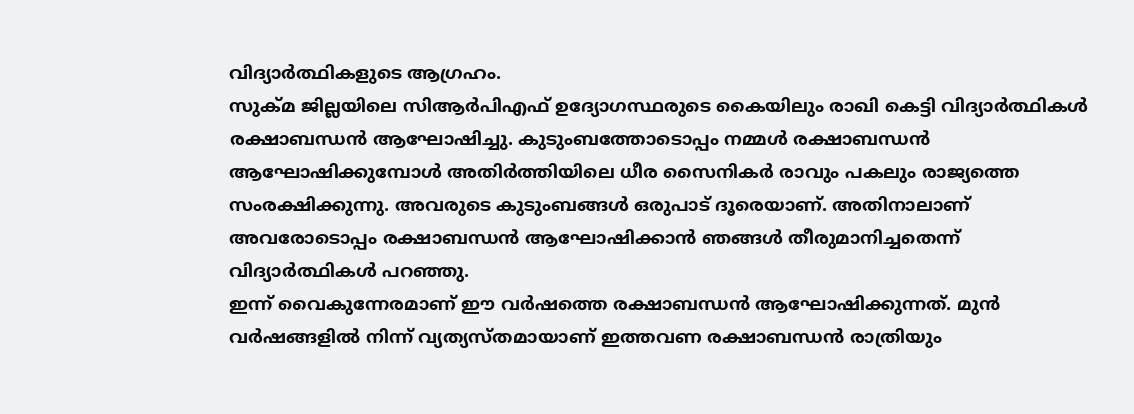വിദ്യാർത്ഥികളുടെ ആഗ്രഹം.
സുക്മ ജില്ലയിലെ സിആർപിഎഫ് ഉദ്യോഗസ്ഥരുടെ കൈയിലും രാഖി കെട്ടി വിദ്യാർത്ഥികൾ രക്ഷാബന്ധൻ ആഘോഷിച്ചു. കുടുംബത്തോടൊപ്പം നമ്മൾ രക്ഷാബന്ധൻ ആഘോഷിക്കുമ്പോൾ അതിർത്തിയിലെ ധീര സൈനികർ രാവും പകലും രാജ്യത്തെ സംരക്ഷിക്കുന്നു. അവരുടെ കുടുംബങ്ങൾ ഒരുപാട് ദൂരെയാണ്. അതിനാലാണ് അവരോടൊപ്പം രക്ഷാബന്ധൻ ആഘോഷിക്കാൻ ഞങ്ങൾ തീരുമാനിച്ചതെന്ന് വിദ്യാർത്ഥികൾ പറഞ്ഞു.
ഇന്ന് വൈകുന്നേരമാണ് ഈ വർഷത്തെ രക്ഷാബന്ധൻ ആഘോഷിക്കുന്നത്. മുൻ വർഷങ്ങളിൽ നിന്ന് വ്യത്യസ്തമായാണ് ഇത്തവണ രക്ഷാബന്ധൻ രാത്രിയും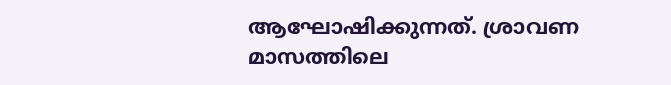ആഘോഷിക്കുന്നത്. ശ്രാവണ മാസത്തിലെ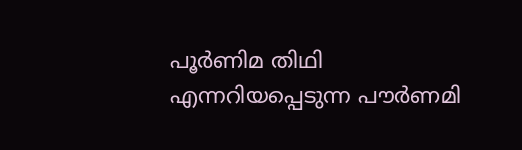പൂർണിമ തിഥി എന്നറിയപ്പെടുന്ന പൗർണമി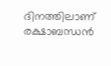ദിനത്തിലാണ് രക്ഷാബന്ധൻ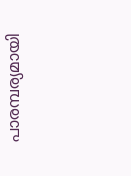പാരമ്പര്യമായി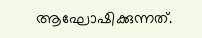ആഘോഷിക്കുന്നത്.